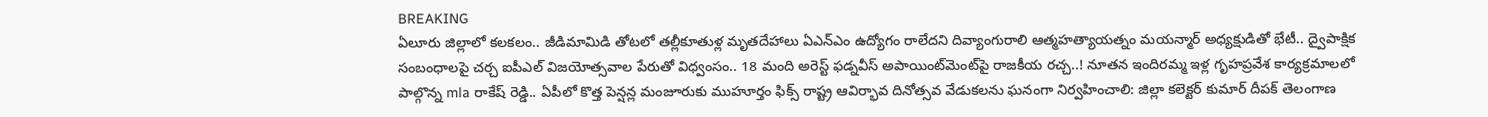BREAKING
ఏలూరు జిల్లాలో కలకలం.. జీడిమామిడి తోటలో తల్లీకూతుళ్ల మృతదేహాలు ఏఎన్‌ఎం ఉద్యోగం రాలేదని దివ్యాంగురాలి ఆత్మహత్యాయత్నం మయన్మార్ అధ్యక్షుడితో భేటీ.. ద్వైపాక్షిక సంబంధాలపై చర్చ ఐపీఎల్ విజయోత్సవాల పేరుతో విధ్వంసం.. 18 మంది అరెస్ట్ ఫడ్నవీస్ అపాయింట్‌మెంట్‌పై రాజకీయ రచ్చ..! నూతన ఇందిరమ్మ ఇళ్ల గృహప్రవేశ కార్యక్రమాలలో పాల్గొన్న mla రాకేష్ రెడ్డి.. ఏపీలో కొత్త పెన్షన్ల మంజూరుకు ముహూర్తం ఫిక్స్ రాష్ట్ర ఆవిర్భావ దినోత్సవ వేడుకలను ఘనంగా నిర్వహించాలి: జిల్లా కలెక్టర్ కుమార్ దీపక్ తెలంగాణ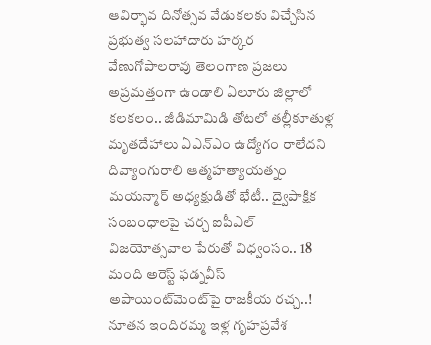ఆవిర్భావ దినోత్సవ వేడుకలకు విచ్చేసిన ప్రభుత్వ సలహాదారు హర్కర వేణుగోపాలరావు తెలంగాణ ప్రజలు అప్రమత్తంగా ఉండాలి ఏలూరు జిల్లాలో కలకలం.. జీడిమామిడి తోటలో తల్లీకూతుళ్ల మృతదేహాలు ఏఎన్‌ఎం ఉద్యోగం రాలేదని దివ్యాంగురాలి ఆత్మహత్యాయత్నం మయన్మార్ అధ్యక్షుడితో భేటీ.. ద్వైపాక్షిక సంబంధాలపై చర్చ ఐపీఎల్ విజయోత్సవాల పేరుతో విధ్వంసం.. 18 మంది అరెస్ట్ ఫడ్నవీస్ అపాయింట్‌మెంట్‌పై రాజకీయ రచ్చ..! నూతన ఇందిరమ్మ ఇళ్ల గృహప్రవేశ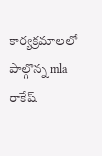కార్యక్రమాలలో పాల్గొన్న mla రాకేష్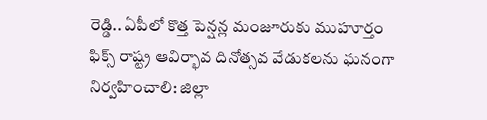రెడ్డి.. ఏపీలో కొత్త పెన్షన్ల మంజూరుకు ముహూర్తం ఫిక్స్ రాష్ట్ర ఆవిర్భావ దినోత్సవ వేడుకలను ఘనంగా నిర్వహించాలి: జిల్లా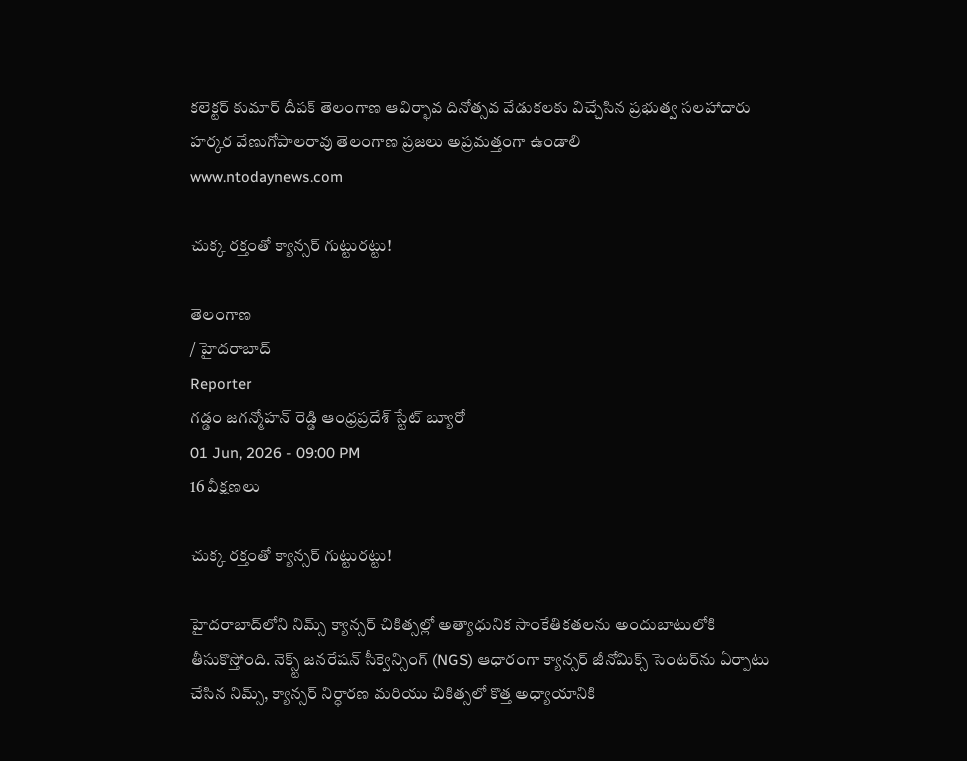కలెక్టర్ కుమార్ దీపక్ తెలంగాణ ఆవిర్భావ దినోత్సవ వేడుకలకు విచ్చేసిన ప్రభుత్వ సలహాదారు హర్కర వేణుగోపాలరావు తెలంగాణ ప్రజలు అప్రమత్తంగా ఉండాలి
www.ntodaynews.com

చుక్క రక్తంతో క్యాన్సర్ గుట్టురట్టు!

తెలంగాణ
/ హైదరాబాద్
Reporter
గడ్డం జగన్మోహన్ రెడ్డి ఆంధ్రప్రదేశ్ స్టేట్ బ్యూరో
01 Jun, 2026 - 09:00 PM
16 వీక్షణలు

చుక్క రక్తంతో క్యాన్సర్ గుట్టురట్టు!

హైదరాబాద్‌లోని నిమ్స్ క్యాన్సర్ చికిత్సల్లో అత్యాధునిక సాంకేతికతలను అందుబాటులోకి తీసుకొస్తోంది. నెక్స్ట్ జనరేషన్ సీక్వెన్సింగ్ (NGS) ఆధారంగా క్యాన్సర్ జీనోమిక్స్ సెంటర్‌ను ఏర్పాటు చేసిన నిమ్స్, క్యాన్సర్ నిర్ధారణ మరియు చికిత్సలో కొత్త అధ్యాయానికి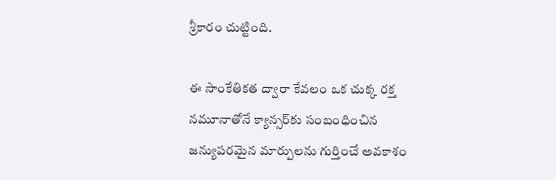శ్రీకారం చుట్టింది.

ఈ సాంకేతికత ద్వారా కేవలం ఒక చుక్క రక్త నమూనాతోనే క్యాన్సర్‌కు సంబంధించిన జన్యుపరమైన మార్పులను గుర్తించే అవకాశం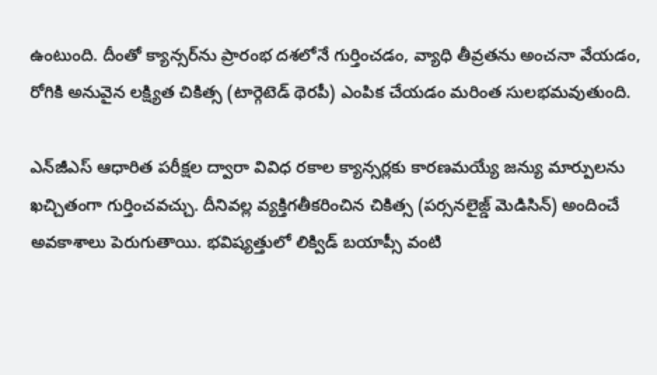ఉంటుంది. దీంతో క్యాన్సర్‌ను ప్రారంభ దశలోనే గుర్తించడం, వ్యాధి తీవ్రతను అంచనా వేయడం, రోగికి అనువైన లక్ష్యిత చికిత్స (టార్గెటెడ్ థెరపీ) ఎంపిక చేయడం మరింత సులభమవుతుంది.

ఎన్‌జీఎస్ ఆధారిత పరీక్షల ద్వారా వివిధ రకాల క్యాన్సర్లకు కారణమయ్యే జన్యు మార్పులను ఖచ్చితంగా గుర్తించవచ్చు. దీనివల్ల వ్యక్తిగతీకరించిన చికిత్స (పర్సనలైజ్డ్ మెడిసిన్) అందించే అవకాశాలు పెరుగుతాయి. భవిష్యత్తులో లిక్విడ్ బయాప్సీ వంటి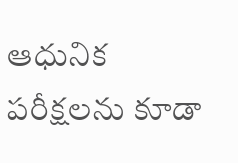ఆధునిక పరీక్షలను కూడా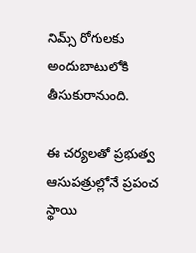నిమ్స్ రోగులకు అందుబాటులోకి తీసుకురానుంది.

ఈ చర్యలతో ప్రభుత్వ ఆసుపత్రుల్లోనే ప్రపంచ స్థాయి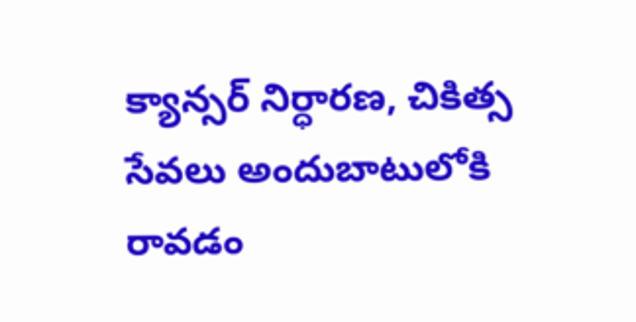క్యాన్సర్ నిర్ధారణ, చికిత్స సేవలు అందుబాటులోకి రావడం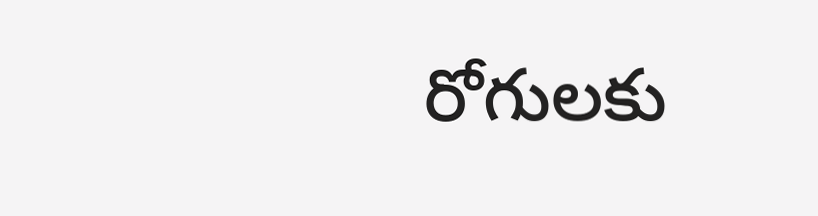రోగులకు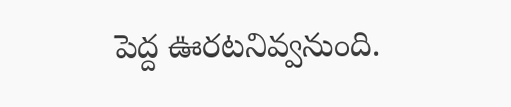పెద్ద ఊరటనివ్వనుంది.